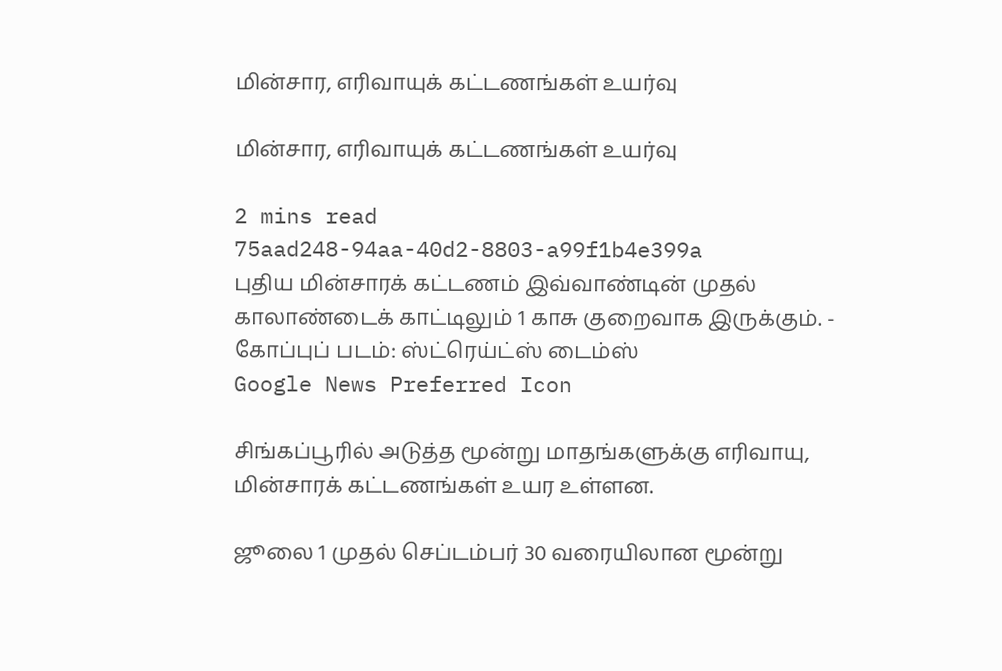மின்சார, எரிவாயுக் கட்டணங்கள் உயர்வு

மின்சார, எரிவாயுக் கட்டணங்கள் உயர்வு

2 mins read
75aad248-94aa-40d2-8803-a99f1b4e399a
புதிய மின்சாரக் கட்டணம் இவ்வாண்டின் முதல் காலாண்டைக் காட்டிலும் 1 காசு குறைவாக இருக்கும். - கோப்புப் படம்: ஸ்ட்ரெய்ட்ஸ் டைம்ஸ்
Google News Preferred Icon

சிங்கப்பூரில் அடுத்த மூன்று மாதங்களுக்கு எரிவாயு, மின்சாரக் கட்டணங்கள் உயர உள்ளன.

ஜூலை 1 முதல் செப்டம்பர் 30 வரையிலான மூன்று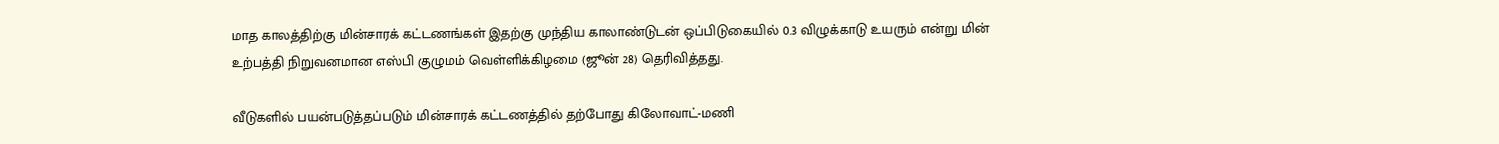மாத காலத்திற்கு மின்சாரக் கட்டணங்கள் இதற்கு முந்திய காலாண்டுடன் ஒப்பிடுகையில் 0.3 விழுக்காடு உயரும் என்று மின் உற்பத்தி நிறுவனமான எஸ்பி குழுமம் வெள்ளிக்கிழமை (ஜூன் 28) தெரிவித்தது.

வீடுகளில் பயன்படுத்தப்படும் மின்சாரக் கட்டணத்தில் தற்போது கிலோவாட்-மணி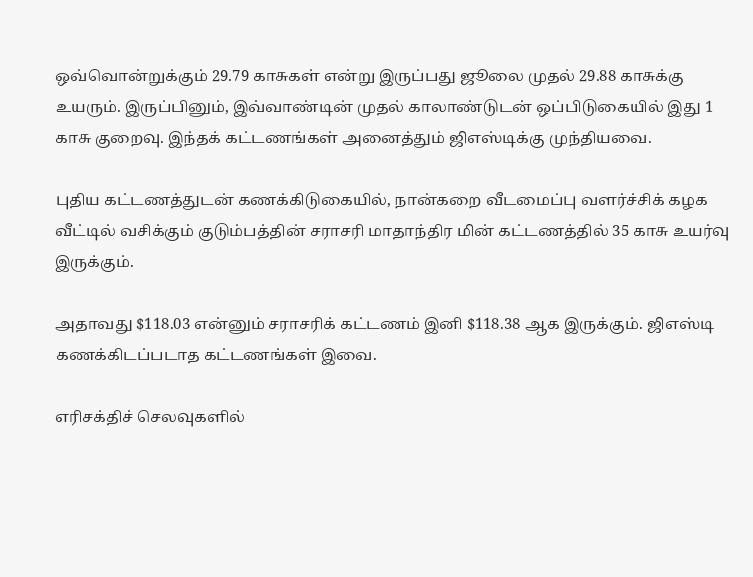ஒவ்வொன்றுக்கும் 29.79 காசுகள் என்று இருப்பது ஜூலை முதல் 29.88 காசுக்கு உயரும். இருப்பினும், இவ்வாண்டின் முதல் காலாண்டுடன் ஒப்பிடுகையில் இது 1 காசு குறைவு. இந்தக் கட்டணங்கள் அனைத்தும் ஜிஎஸ்டிக்கு முந்தியவை.

புதிய கட்டணத்துடன் கணக்கிடுகையில், நான்கறை வீடமைப்பு வளர்ச்சிக் கழக வீட்டில் வசிக்கும் குடும்பத்தின் சராசரி மாதாந்திர மின் கட்டணத்தில் 35 காசு உயர்வு இருக்கும்.

அதாவது $118.03 என்னும் சராசரிக் கட்டணம் இனி $118.38 ஆக இருக்கும். ஜிஎஸ்டி கணக்கிடப்படாத கட்டணங்கள் இவை.

எரிசக்திச் செலவுகளில்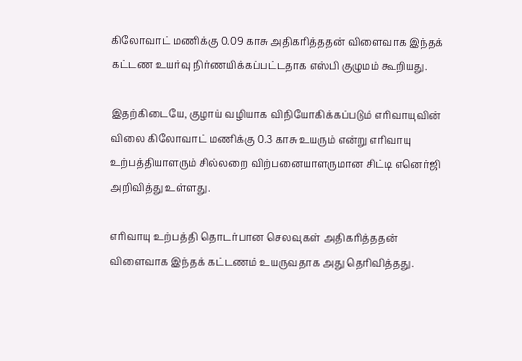கிலோவாட் மணிக்கு 0.09 காசு அதிகரித்ததன் விளைவாக இந்தக் கட்டண உயர்வு நிர்ணயிக்கப்பட்டதாக எஸ்பி குழுமம் கூறியது.

இதற்கிடையே, குழாய் வழியாக விநியோகிக்கப்படும் எரிவாயுவின் விலை கிலோவாட் மணிக்கு 0.3 காசு உயரும் என்று எரிவாயு உற்பத்தியாளரும் சில்லறை விற்பனையாளருமான சிட்டி எனெர்ஜி அறிவித்து உள்ளது.

எரிவாயு உற்பத்தி தொடர்பான செலவுகள் அதிகரித்ததன் விளைவாக இந்தக் கட்டணம் உயருவதாக அது தெரிவித்தது.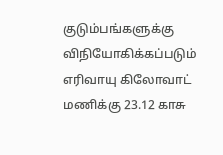குடும்பங்களுக்கு விநியோகிக்கப்படும் எரிவாயு கிலோவாட் மணிக்கு 23.12 காசு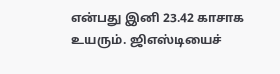என்பது இனி 23.42 காசாக உயரும். ஜிஎஸ்டியைச்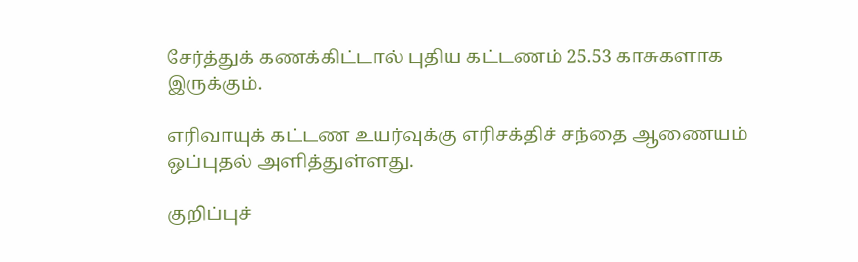சேர்த்துக் கணக்கிட்டால் புதிய கட்டணம் 25.53 காசுகளாக இருக்கும்.

எரிவாயுக் கட்டண உயர்வுக்கு எரிசக்திச் சந்தை ஆணையம் ஒப்புதல் அளித்துள்ளது.

குறிப்புச்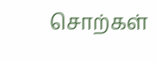சொற்கள்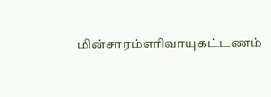மின்சாரம்எரிவாயுகட்டணம்